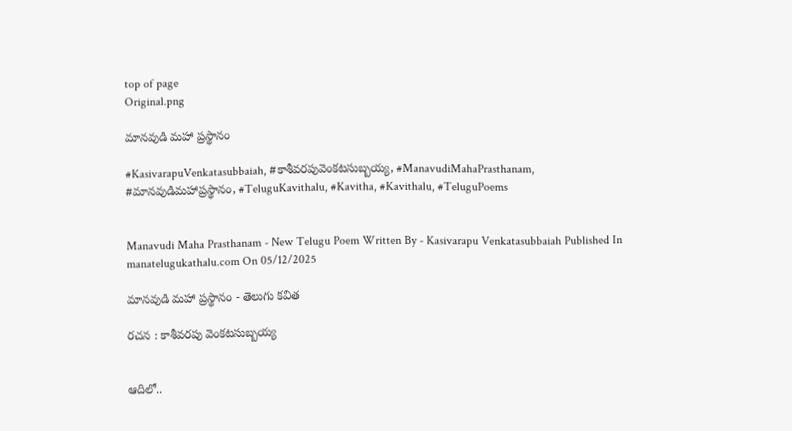top of page
Original.png

మానవుడి మహా ప్రస్థానం

#KasivarapuVenkatasubbaiah, #కాశీవరపువెంకటసుబ్బయ్య, #ManavudiMahaPrasthanam, #మానవుడిమహాప్రస్థానం, #TeluguKavithalu, #Kavitha, #Kavithalu, #TeluguPoems


Manavudi Maha Prasthanam - New Telugu Poem Written By - Kasivarapu Venkatasubbaiah Published In manatelugukathalu.com On 05/12/2025

మానవుడి మహా ప్రస్థానం - తెలుగు కవిత

రచన : కాశీవరపు వెంకటసుబ్బయ్య


ఆదిలో..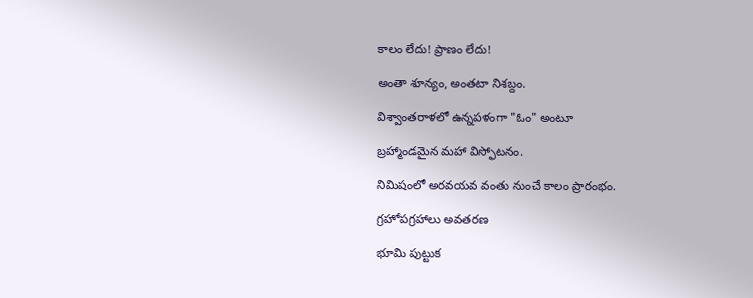కాలం లేదు! ప్రాణం లేదు!

అంతా శూన్యం, అంతటా నిశబ్దం.

విశ్వాంతరాళలో ఉన్నపళంగా "ఓం" అంటూ

బ్రహ్మాండమైన మహా విస్ఫోటనం.

నిమిషంలో అరవయవ వంతు నుంచే కాలం ప్రారంభం.

గ్రహోపగ్రహాలు అవతరణ

భూమి పుట్టుక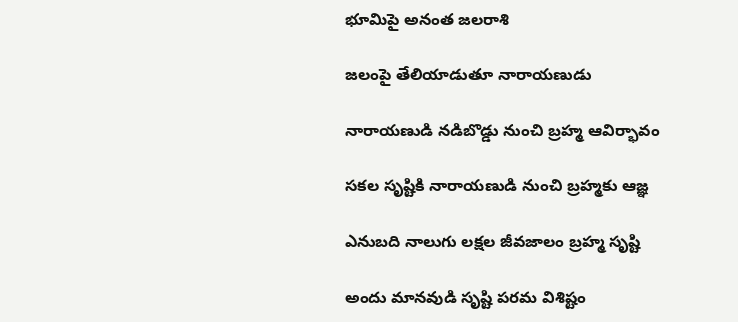భూమిపై అనంత జలరాశి

జలంపై తేలియాడుతూ నారాయణుడు

నారాయణుడి నడిబొడ్డు నుంచి బ్రహ్మ ఆవిర్భావం

సకల సృష్టికి నారాయణుడి నుంచి బ్రహ్మకు ఆజ్ఞ

ఎనుబది నాలుగు లక్షల జీవజాలం బ్రహ్మ సృష్టి

అందు మానవుడి సృష్టి పరమ విశిష్టం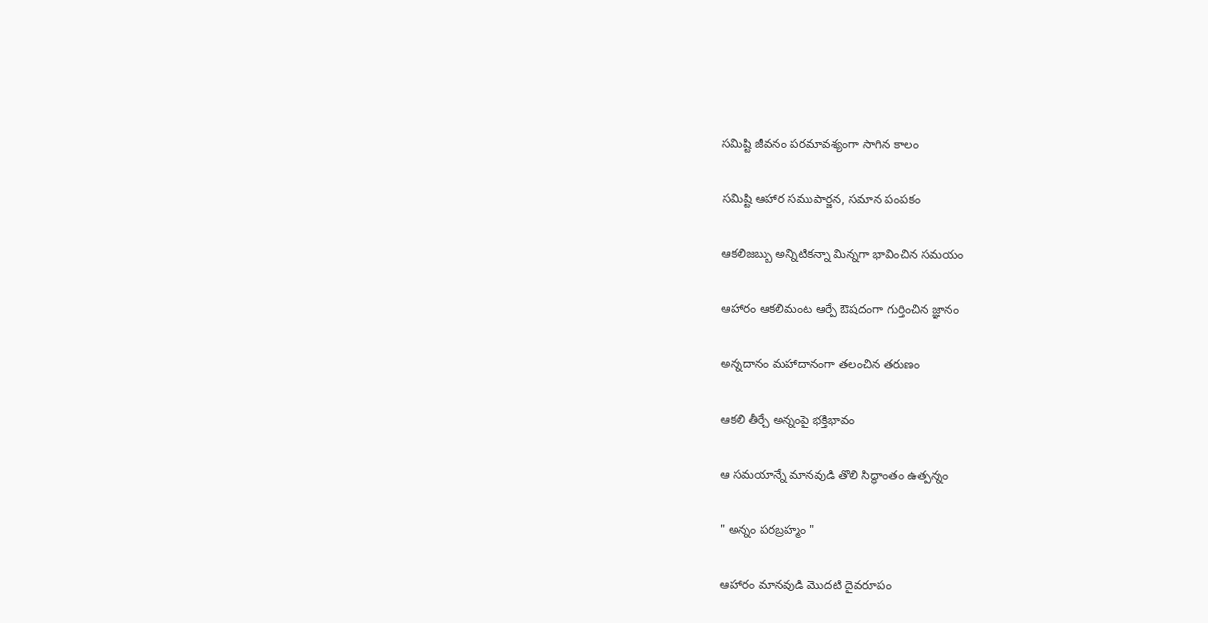సమిష్టి జీవనం పరమావశ్యంగా సాగిన కాలం

సమిష్టి ఆహార సముపార్జన, సమాన పంపకం

ఆకలిజబ్బు అన్నిటికన్నా మిన్నగా భావించిన సమయం

ఆహారం ఆకలిమంట ఆర్పే ఔషదంగా గుర్తించిన జ్ఞానం

అన్నదానం మహాదానంగా తలంచిన తరుణం

ఆకలి తీర్చే అన్నంపై భక్తిభావం

ఆ సమయాన్నే మానవుడి తొలి సిద్ధాంతం ఉత్పన్నం

" అన్నం పరబ్రహ్మం "

ఆహారం మానవుడి మొదటి దైవరూపం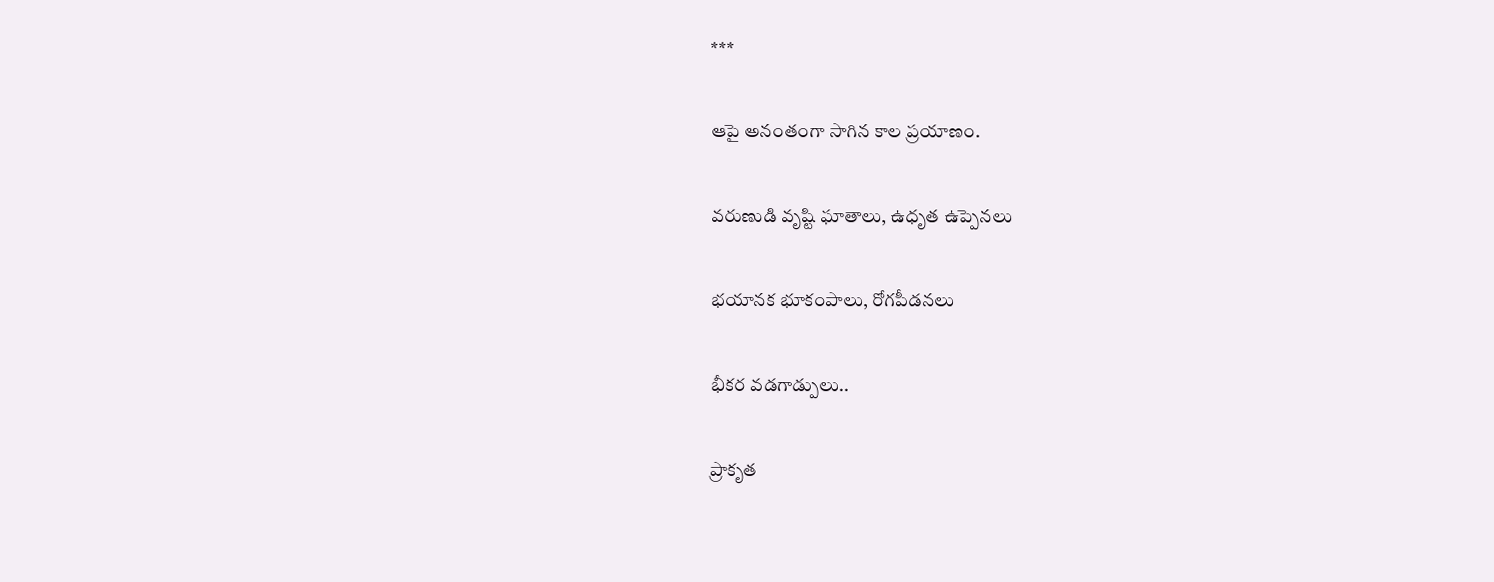***

ఆపై అనంతంగా సాగిన కాల ప్రయాణం.

వరుణుడి వృష్టి ఘాతాలు, ఉధృత ఉప్పెనలు

భయానక భూకంపాలు, రోగపీడనలు

భీకర వడగాడ్పులు..

ప్రాకృత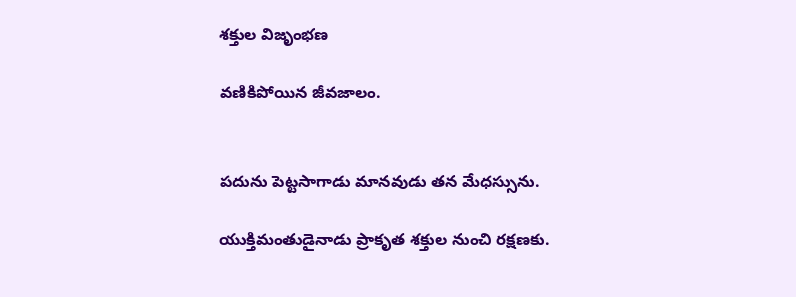శక్తుల విజృంభణ

వణికిపోయిన జీవజాలం.


పదును పెట్టసాగాడు మానవుడు తన మేధస్సును.

యుక్తిమంతుడైనాడు ప్రాకృత శక్తుల నుంచి రక్షణకు.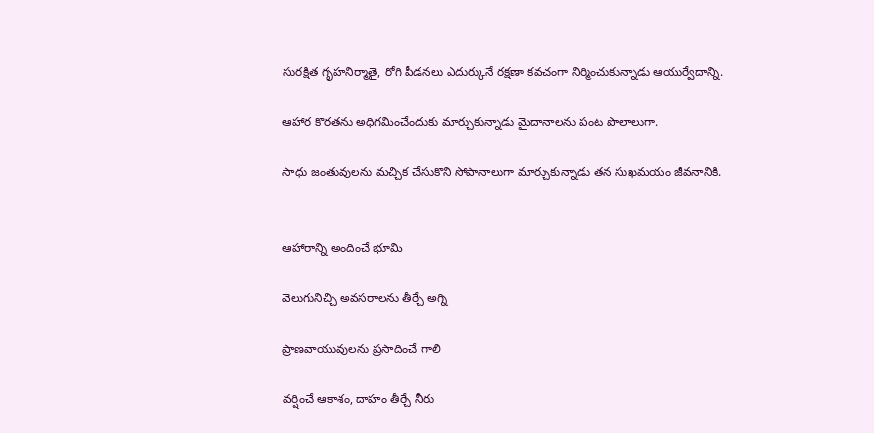సురక్షిత గృహనిర్మాతై, రోగి పీడనలు ఎదుర్కునే రక్షణా కవచంగా నిర్మించుకున్నాడు ఆయుర్వేదాన్ని.

ఆహార కొరతను అధిగమించేందుకు మార్చుకున్నాడు మైదానాలను పంట పొలాలుగా.

సాధు జంతువులను మచ్చిక చేసుకొని సోపానాలుగా మార్చుకున్నాడు తన సుఖమయం జీవనానికి.


ఆహారాన్ని అందించే భూమి

వెలుగునిచ్చి అవసరాలను తీర్చే అగ్ని

ప్రాణవాయువులను ప్రసాదించే గాలి

వర్షించే ఆకాశం, దాహం తీర్చే నీరు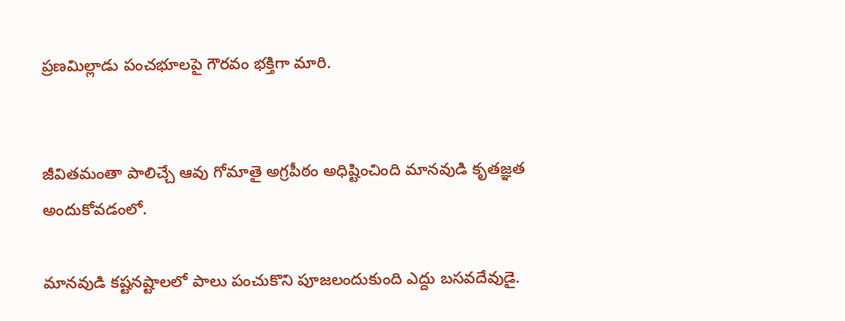ప్రణమిల్లాడు పంచభూలపై గౌరవం భక్తిగా మారి.


జీవితమంతా పాలిచ్చే ఆవు గోమాతై అగ్రపీఠం అధిష్టించింది మానవుడి కృతజ్ఞత అందుకోవడంలో.

మానవుడి కష్టనష్టాలలో పాలు పంచుకొని పూజలందుకుంది ఎద్దు బసవదేవుడై.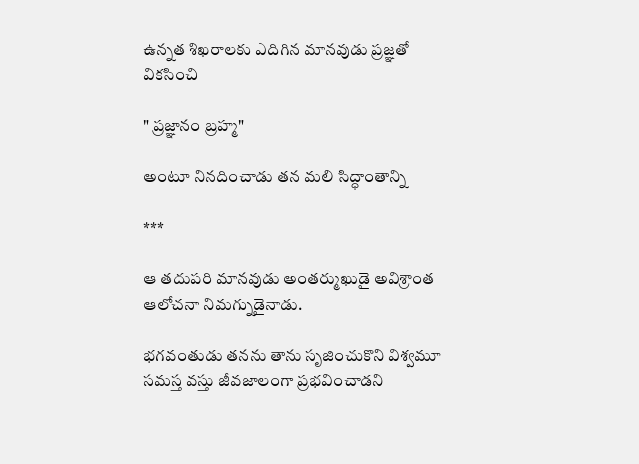ఉన్నత శిఖరాలకు ఎదిగిన మానవుడు ప్రజ్ఞతో వికసించి

" ప్రజ్ఞానం బ్రహ్మ"

అంటూ నినదించాడు తన మలి సిద్ధాంతాన్ని

***

ఆ తదుపరి మానవుడు అంతర్ముఖుడై అవిశ్రాంత ఆలోచనా నిమగ్నుడైనాడు.

భగవంతుడు తనను తాను సృజించుకొని విశ్వమూ సమస్త వస్తు జీవజాలంగా ప్రభవించాడని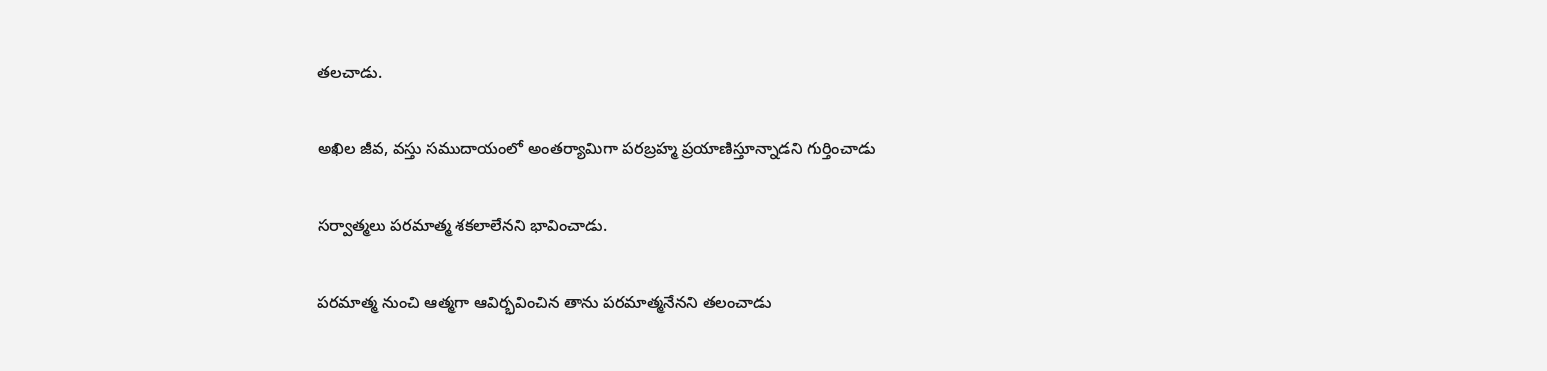తలచాడు.

అఖిల జీవ, వస్తు సముదాయంలో అంతర్యామిగా పరబ్రహ్మ ప్రయాణిస్తూన్నాడని గుర్తించాడు

సర్వాత్మలు పరమాత్మ శకలాలేనని భావించాడు.

పరమాత్మ నుంచి ఆత్మగా ఆవిర్భవించిన తాను పరమాత్మనేనని తలంచాడు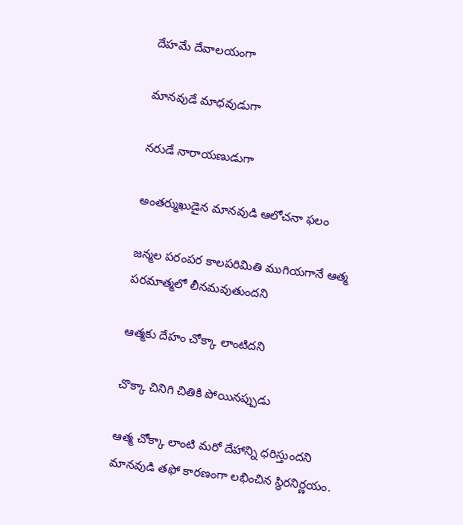దేహమే దేవాలయంగా

మానవుడే మాధవుడుగా

నరుడే నారాయణుడుగా

అంతర్ముఖుడైన మానవుడి ఆలోచనా ఫలం

జన్మల పరంపర కాలపరిమితి ముగియగానే ఆత్మ పరమాత్మలో లీనమవుతుందని

ఆత్మకు దేహం చోక్కా లాంటిదని

చొక్కా చినిగి చితికి పోయినప్పుడు

ఆత్మ చోక్కా లాంటి మరో దేహాన్ని ధరిస్తుందని మానవుడి తఫో కారణంగా లభించిన స్థిరనిర్ణయం.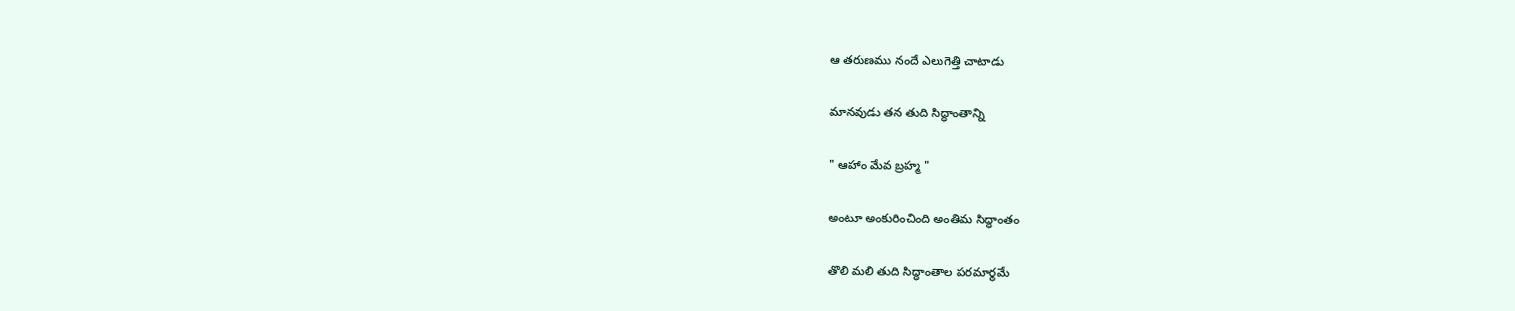ఆ తరుణము నందే ఎలుగెత్తి చాటాడు

మానవుడు తన తుది సిద్ధాంతాన్ని

" ఆహాం మేవ బ్రహ్మ "

అంటూ అంకురించింది అంతిమ సిద్ధాంతం

తొలి మలి తుది సిద్ధాంతాల పరమార్థమే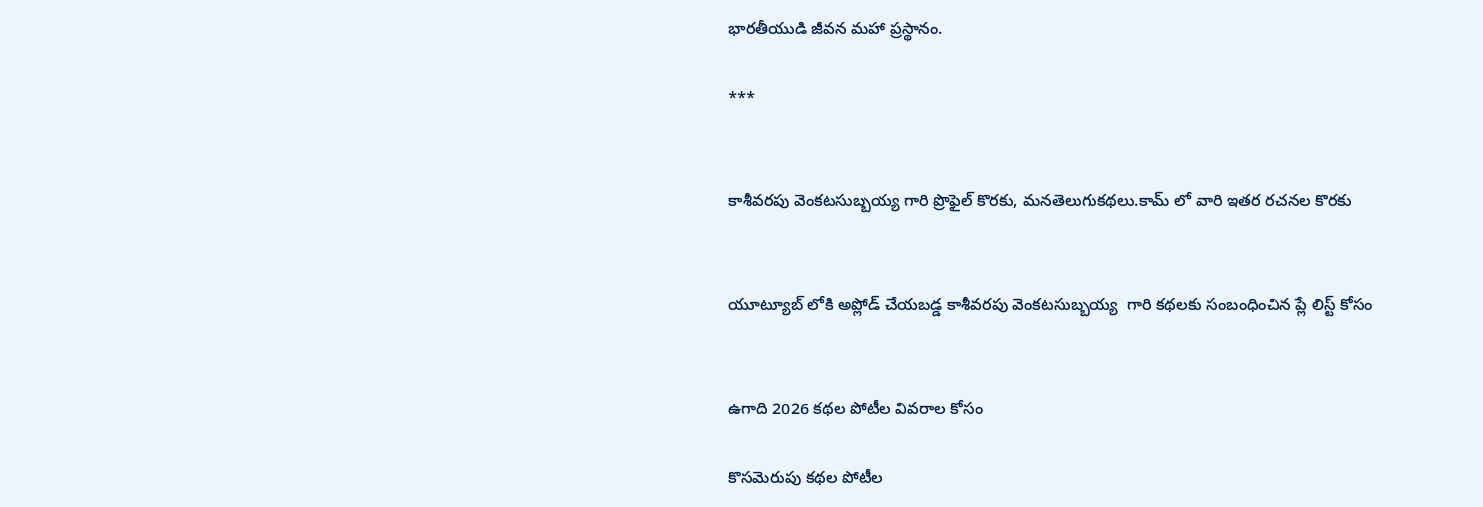భారతీయుడి జీవన మహా ప్రస్థానం.

***


కాశీవరపు వెంకటసుబ్బయ్య గారి ప్రొఫైల్ కొరకు, మనతెలుగుకథలు.కామ్ లో వారి ఇతర రచనల కొరకు


యూట్యూబ్ లోకి అప్లోడ్ చేయబడ్డ కాశీవరపు వెంకటసుబ్బయ్య  గారి కథలకు సంబంధించిన ప్లే లిస్ట్ కోసం


ఉగాది 2026 కథల పోటీల వివరాల కోసం

కొసమెరుపు కథల పోటీల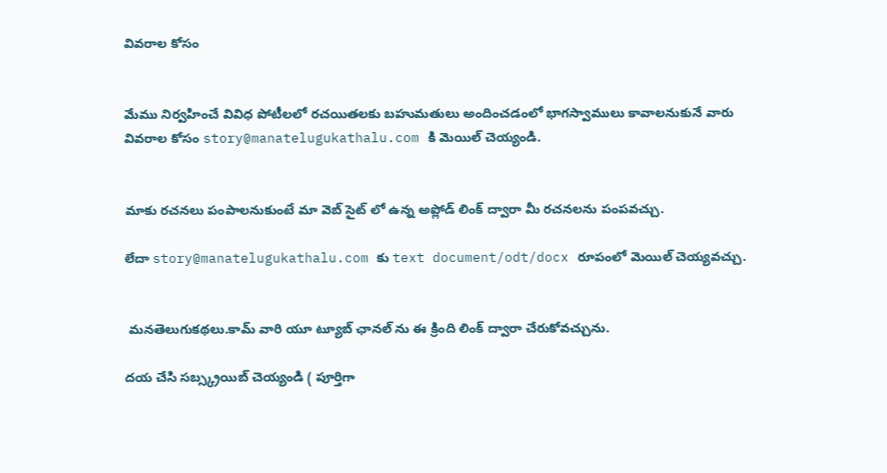వివరాల కోసం


మేము నిర్వహించే వివిధ పోటీలలో రచయితలకు బహుమతులు అందించడంలో భాగస్వాములు కావాలనుకునే వారు వివరాల కోసం story@manatelugukathalu.com కి మెయిల్ చెయ్యండి.


మాకు రచనలు పంపాలనుకుంటే మా వెబ్ సైట్ లో ఉన్న అప్లోడ్ లింక్ ద్వారా మీ రచనలను పంపవచ్చు.

లేదా story@manatelugukathalu.com కు text document/odt/docx రూపంలో మెయిల్ చెయ్యవచ్చు.


 మనతెలుగుకథలు.కామ్ వారి యూ ట్యూబ్ ఛానల్ ను ఈ క్రింది లింక్ ద్వారా చేరుకోవచ్చును.

దయ చేసి సబ్స్క్రయిబ్ చెయ్యండి ( పూర్తిగా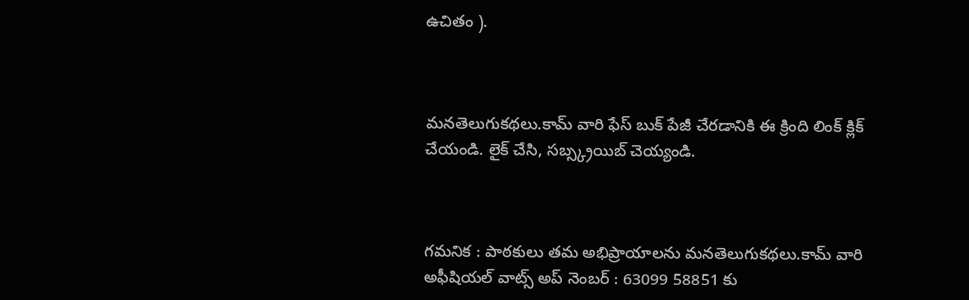ఉచితం ).



మనతెలుగుకథలు.కామ్ వారి ఫేస్ బుక్ పేజీ చేరడానికి ఈ క్రింది లింక్ క్లిక్ చేయండి. లైక్ చేసి, సబ్స్క్రయిబ్ చెయ్యండి.



గమనిక : పాఠకులు తమ అభిప్రాయాలను మనతెలుగుకథలు.కామ్ వారి అఫీషియల్ వాట్స్ అప్ నెంబర్ : 63099 58851 కు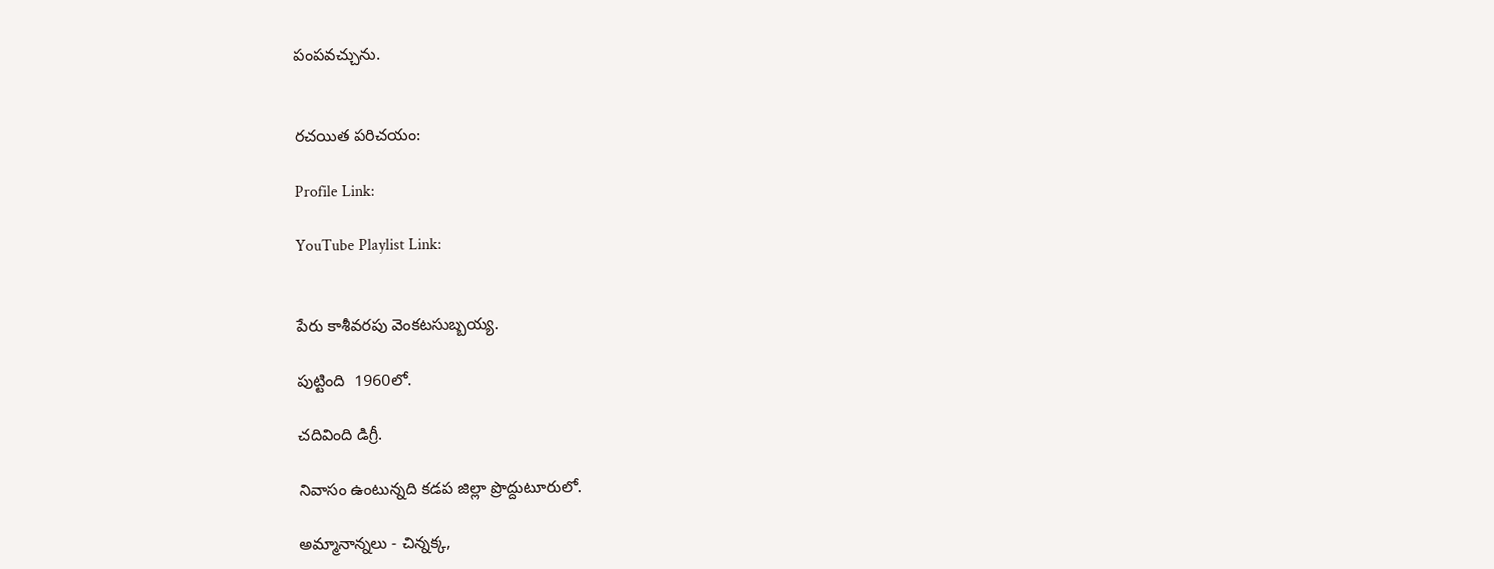పంపవచ్చును.


రచయిత పరిచయం:

Profile Link:

YouTube Playlist Link:


పేరు కాశీవరపు వెంకటసుబ్బయ్య.

పుట్టింది  1960లో.

చదివింది డిగ్రీ.

నివాసం ఉంటున్నది కడప జిల్లా ప్రొద్దుటూరులో.

అమ్మానాన్నలు - చిన్నక్క,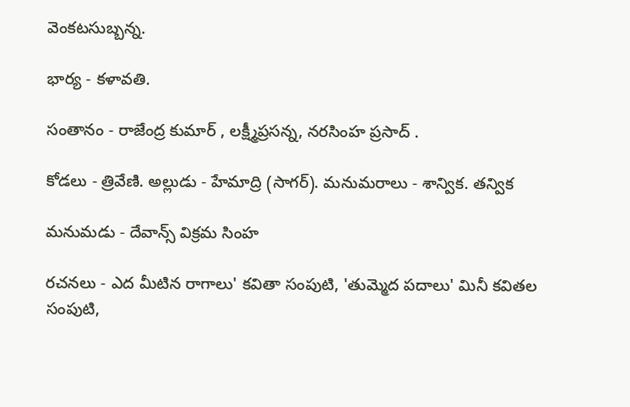వెంకటసుబ్బన్న.

భార్య - కళావతి.

సంతానం - రాజేంద్ర కుమార్ , లక్ష్మీప్రసన్న, నరసింహ ప్రసాద్ .

కోడలు - త్రివేణి. అల్లుడు - హేమాద్రి (సాగర్). మనుమరాలు - శాన్విక. తన్విక

మనుమడు - దేవాన్స్ విక్రమ సింహ

రచనలు - ఎద మీటిన రాగాలు' కవితా సంపుటి, 'తుమ్మెద పదాలు' మినీ కవితల సంపుటి,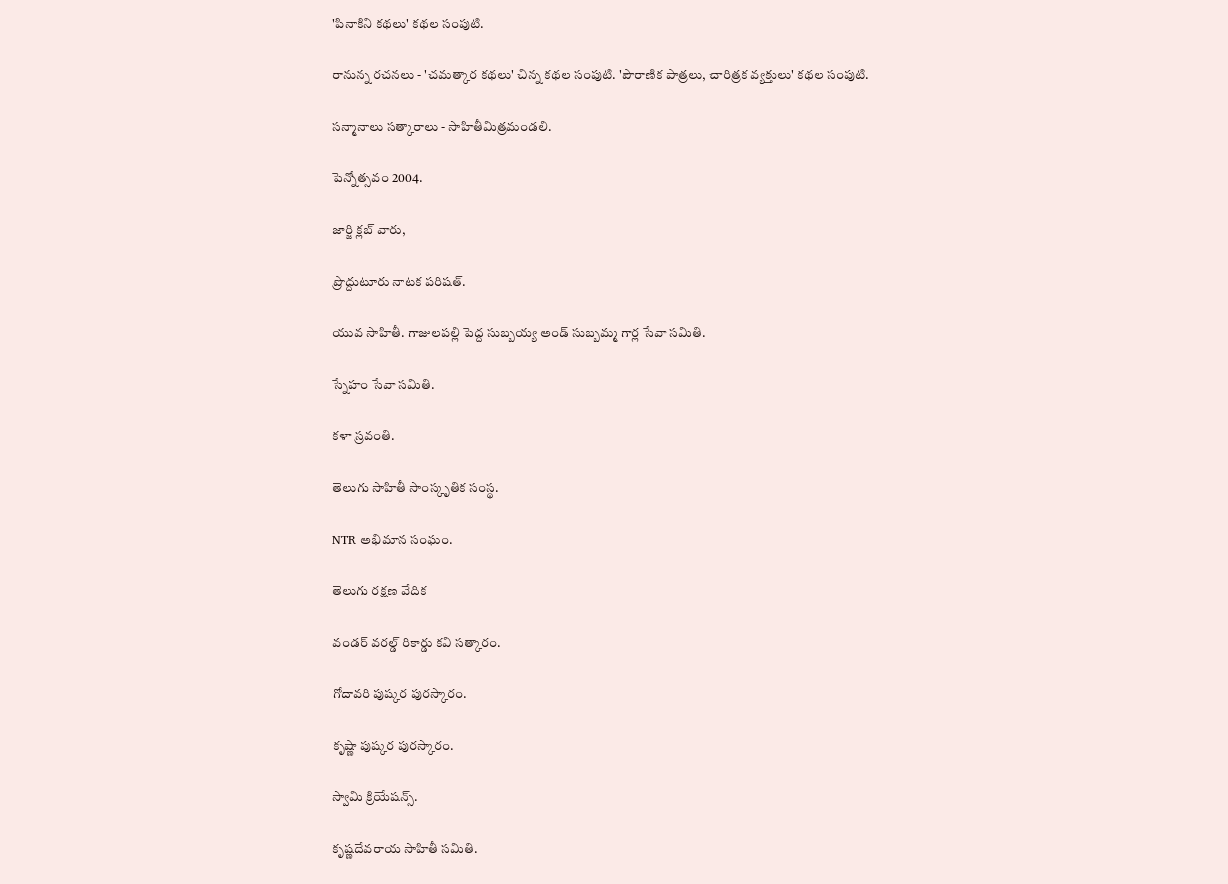'పినాకిని కథలు' కథల సంపుటి.

రానున్న రచనలు - 'చమత్కార కథలు' చిన్న కథల సంపుటి. 'పౌరాణిక పాత్రలు, చారిత్రక వ్యక్తులు' కథల సంపుటి.

సన్మానాలు సత్కారాలు - సాహితీమిత్రమండలి.

పెన్నోత్సవం 2004.

జార్జి క్లబ్ వారు,

ప్రొద్దుటూరు నాటక పరిషత్.

యువ సాహితీ. గాజులపల్లి పెద్ద సుబ్బయ్య అండ్ సుబ్బమ్మ గార్ల సేవా సమితి.

స్నేహం సేవా సమితి.

కళా స్రవంతి.

తెలుగు సాహితీ సాంస్కృతిక సంస్థ.

NTR అభిమాన సంఘం.

తెలుగు రక్షణ వేదిక

వండర్ వరల్డ్ రికార్డు కవి సత్కారం.

గోదావరి పుష్కర పురస్కారం.

కృష్ణా పుష్కర పురస్కారం.

స్వామి క్రియేషన్స్.

కృష్ణదేవరాయ సాహితీ సమితి.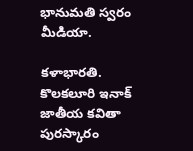భానుమతి స్వరం మీడియా.

కళాభారతి. కొలకలూరి ఇనాక్ జాతీయ కవితా పురస్కారం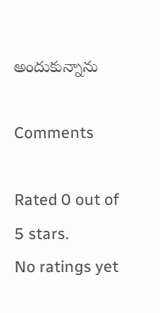అందుకున్నాను

Comments

Rated 0 out of 5 stars.
No ratings yet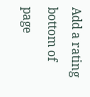Add a rating
bottom of page